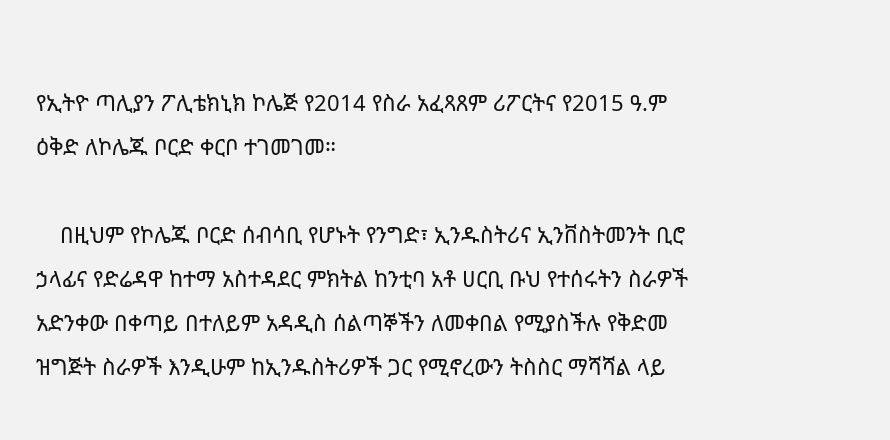የኢትዮ ጣሊያን ፖሊቴክኒክ ኮሌጅ የ2014 የስራ አፈጻጸም ሪፖርትና የ2015 ዓ.ም ዕቅድ ለኮሌጁ ቦርድ ቀርቦ ተገመገመ።

    በዚህም የኮሌጁ ቦርድ ሰብሳቢ የሆኑት የንግድ፣ ኢንዱስትሪና ኢንቨስትመንት ቢሮ ኃላፊና የድሬዳዋ ከተማ አስተዳደር ምክትል ከንቲባ አቶ ሀርቢ ቡህ የተሰሩትን ስራዎች አድንቀው በቀጣይ በተለይም አዳዲስ ሰልጣኞችን ለመቀበል የሚያስችሉ የቅድመ ዝግጅት ስራዎች እንዲሁም ከኢንዱስትሪዎች ጋር የሚኖረውን ትስስር ማሻሻል ላይ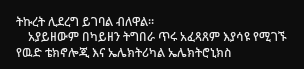ትኩረት ሊደረግ ይገባል ብለዋል።
    አያይዘውም በካይዘን ትግበራ ጥሩ አፈጻጸም እያሳዩ የሚገኙ የዉድ ቴክኖሎጂ እና ኤሌክትሪካል ኤሌክትሮኒክስ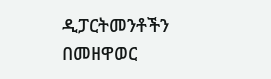ዲፓርትመንቶችን በመዘዋወር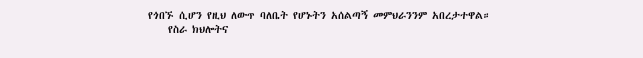የጎበኙ ሲሆን የዚህ ለውጥ ባለቤት የሆኑትን አሰልጣኝ መምህራንንም አበረታተዋል።
    የስራ ክህሎትና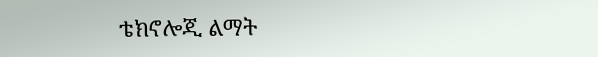ቴክኖሎጂ ልማት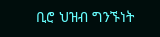ቢሮ ህዝብ ግንኙነት